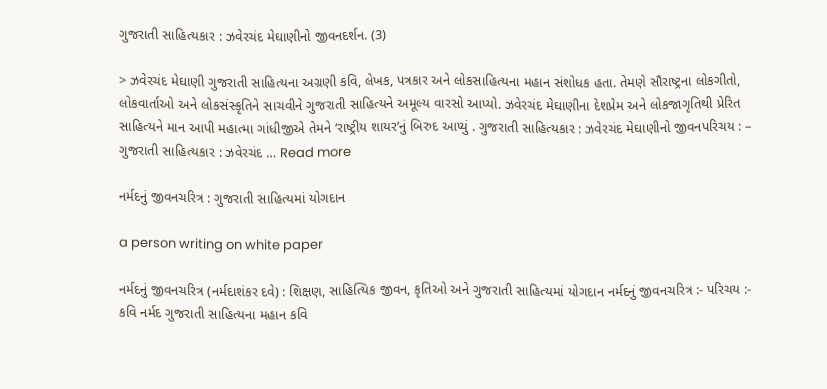ગુજરાતી સાહિત્યકાર : ઝવેરચંદ મેઘાણીનો જીવનદર્શન. (3)

> ઝવેરચંદ મેઘાણી ગુજરાતી સાહિત્યના અગ્રણી કવિ, લેખક, પત્રકાર અને લોકસાહિત્યના મહાન સંશોધક હતા. તેમણે સૌરાષ્ટ્રના લોકગીતો, લોકવાર્તાઓ અને લોકસંસ્કૃતિને સાચવીને ગુજરાતી સાહિત્યને અમૂલ્ય વારસો આપ્યો. ઝવેરચંદ મેઘાણીના દેશપ્રેમ અને લોકજાગૃતિથી પ્રેરિત સાહિત્યને માન આપી મહાત્મા ગાંધીજીએ તેમને ‘રાષ્ટ્રીય શાયર’નું બિરુદ આપ્યું . ગુજરાતી સાહિત્યકાર : ઝવેરચંદ મેઘાણીનો જીવનપરિચય : – ગુજરાતી સાહિત્યકાર : ઝવેરચંદ … Read more

નર્મદનું જીવનચરિત્ર : ગુજરાતી સાહિત્યમાં યોગદાન

a person writing on white paper

નર્મદનું જીવનચરિત્ર (નર્મદાશંકર દવે) : શિક્ષણ, સાહિત્યિક જીવન, કૃતિઓ અને ગુજરાતી સાહિત્યમાં યોગદાન નર્મદનું જીવનચરિત્ર :- પરિચય :- કવિ નર્મદ ગુજરાતી સાહિત્યના મહાન કવિ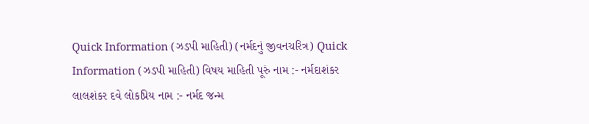Quick Information (ઝડપી માહિતી) (નર્મદનું જીવનચરિત્ર) Quick Information (ઝડપી માહિતી) વિષય માહિતી પૂરું નામ :- નર્મદાશંકર લાલશંકર દવે લોકપ્રિય નામ :- નર્મદ જન્મ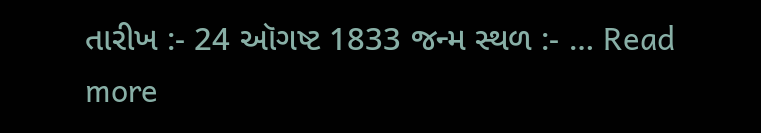તારીખ :- 24 ઑગષ્ટ 1833 જન્મ સ્થળ :- … Read more